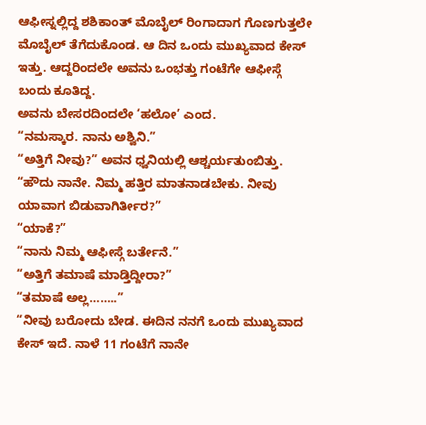ಆಫೀಸ್ನಲ್ಲಿದ್ದ ಶಶಿಕಾಂತ್ ಮೊಬೈಲ್ ರಿಂಗಾದಾಗ ಗೊಣಗುತ್ತಲೇ ಮೊಬೈಲ್ ತೆಗೆದುಕೊಂಡ. ಆ ದಿನ ಒಂದು ಮುಖ್ಯವಾದ ಕೇಸ್ ಇತ್ತು. ಆದ್ದರಿಂದಲೇ ಅವನು ಒಂಭತ್ತು ಗಂಟೆಗೇ ಆಫೀಸ್ಗೆ ಬಂದು ಕೂತಿದ್ದ.
ಅವನು ಬೇಸರದಿಂದಲೇ ‘ಹಲೋ’ ಎಂದ.
“ನಮಸ್ಕಾರ. ನಾನು ಅಶ್ವಿನಿ.”
“ಅತ್ತಿಗೆ ನೀವು?” ಅವನ ಧ್ವನಿಯಲ್ಲಿ ಆಶ್ಚರ್ಯತುಂಬಿತ್ತು.
“ಹೌದು ನಾನೇ. ನಿಮ್ಮ ಹತ್ತಿರ ಮಾತನಾಡಬೇಕು. ನೀವು ಯಾವಾಗ ಬಿಡುವಾಗಿರ್ತೀರ?”
“ಯಾಕೆ?”
“ನಾನು ನಿಮ್ಮ ಆಫೀಸ್ಗೆ ಬರ್ತೇನೆ.”
“ಅತ್ತಿಗೆ ತಮಾಷೆ ಮಾಡ್ತಿದ್ದೀರಾ?”
“ತಮಾಷೆ ಅಲ್ಲ……..”
“ನೀವು ಬರೋದು ಬೇಡ. ಈದಿನ ನನಗೆ ಒಂದು ಮುಖ್ಯವಾದ ಕೇಸ್ ಇದೆ. ನಾಳೆ 11 ಗಂಟೆಗೆ ನಾನೇ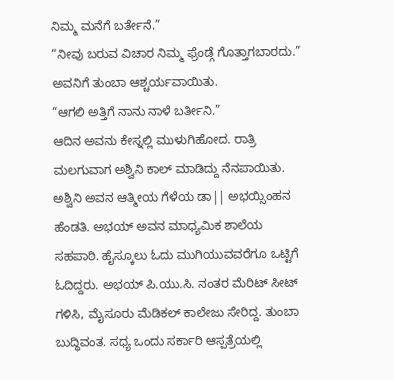ನಿಮ್ಮ ಮನೆಗೆ ಬರ್ತೇನೆ.”
“ನೀವು ಬರುವ ವಿಚಾರ ನಿಮ್ಮ ಫ್ರೆಂಡ್ಗೆ ಗೊತ್ತಾಗಬಾರದು.”
ಅವನಿಗೆ ತುಂಬಾ ಆಶ್ಚರ್ಯವಾಯಿತು.
“ಆಗಲಿ ಅತ್ತಿಗೆ ನಾನು ನಾಳೆ ಬರ್ತೀನಿ.”
ಆದಿನ ಅವನು ಕೇಸ್ನಲ್ಲಿ ಮುಳುಗಿಹೋದ. ರಾತ್ರಿ ಮಲಗುವಾಗ ಅಶ್ವಿನಿ ಕಾಲ್ ಮಾಡಿದ್ದು ನೆನಪಾಯಿತು. ಅಶ್ವಿನಿ ಅವನ ಆತ್ಮೀಯ ಗೆಳೆಯ ಡಾ|| ಅಭಯ್ಸಿಂಹನ ಹೆಂಡತಿ. ಅಭಯ್ ಅವನ ಮಾಧ್ಯಮಿಕ ಶಾಲೆಯ ಸಹಪಾಠಿ. ಹೈಸ್ಕೂಲು ಓದು ಮುಗಿಯುವವರೆಗೂ ಒಟ್ಟಿಗೆ ಓದಿದ್ದರು. ಅಭಯ್ ಪಿ.ಯು.ಸಿ. ನಂತರ ಮೆರಿಟ್ ಸೀಟ್ ಗಳಿಸಿ, ಮೈಸೂರು ಮೆಡಿಕಲ್ ಕಾಲೇಜು ಸೇರಿದ್ದ. ತುಂಬಾ ಬುದ್ಧಿವಂತ. ಸಧ್ಯ ಒಂದು ಸರ್ಕಾರಿ ಆಸ್ಪತ್ರೆಯಲ್ಲಿ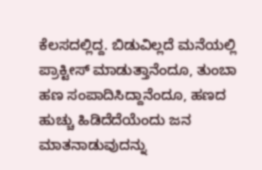ಕೆಲಸದಲ್ಲಿದ್ದ. ಬಿಡುವಿಲ್ಲದೆ ಮನೆಯಲ್ಲಿ ಪ್ರಾಕ್ಟೀಸ್ ಮಾಡುತ್ತಾನೆಂದೂ, ತುಂಬಾ ಹಣ ಸಂಪಾದಿಸಿದ್ದಾನೆಂದೂ, ಹಣದ ಹುಚ್ಚು ಹಿಡಿದೆದೆಯೆಂದು ಜನ ಮಾತನಾಡುವುದನ್ನು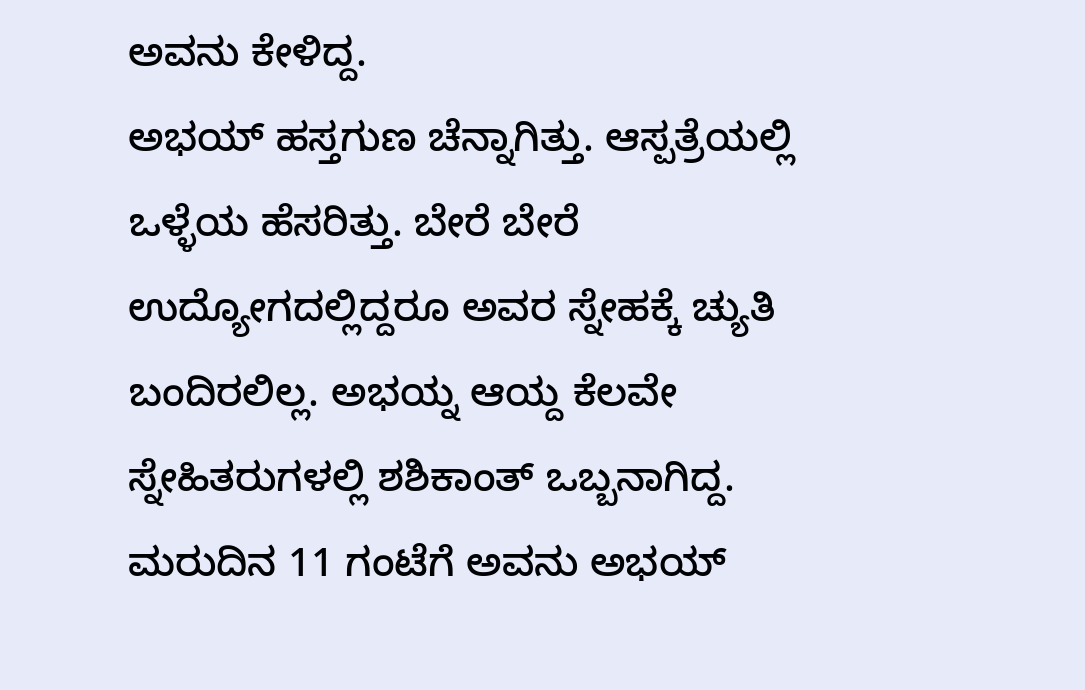ಅವನು ಕೇಳಿದ್ದ.
ಅಭಯ್ ಹಸ್ತಗುಣ ಚೆನ್ನಾಗಿತ್ತು. ಆಸ್ಪತ್ರೆಯಲ್ಲಿ ಒಳ್ಳೆಯ ಹೆಸರಿತ್ತು. ಬೇರೆ ಬೇರೆ ಉದ್ಯೋಗದಲ್ಲಿದ್ದರೂ ಅವರ ಸ್ನೇಹಕ್ಕೆ ಚ್ಯುತಿ ಬಂದಿರಲಿಲ್ಲ. ಅಭಯ್ನ ಆಯ್ದ ಕೆಲವೇ ಸ್ನೇಹಿತರುಗಳಲ್ಲಿ ಶಶಿಕಾಂತ್ ಒಬ್ಬನಾಗಿದ್ದ.
ಮರುದಿನ 11 ಗಂಟೆಗೆ ಅವನು ಅಭಯ್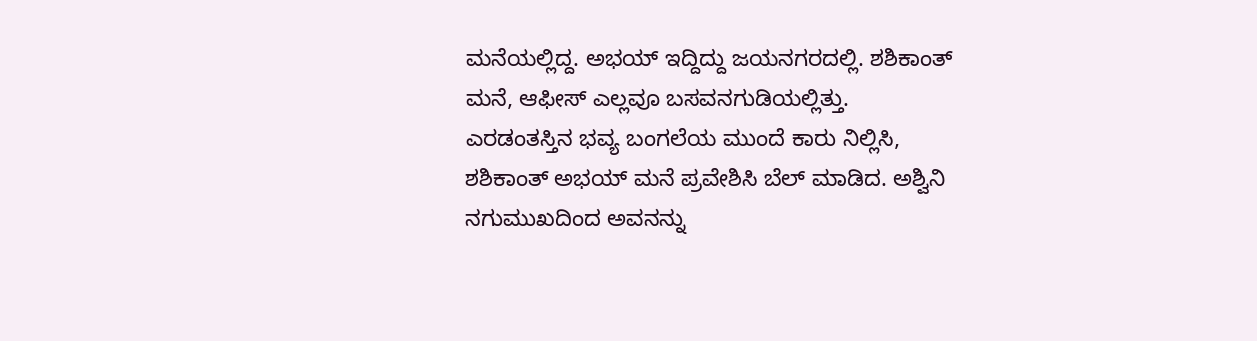ಮನೆಯಲ್ಲಿದ್ದ. ಅಭಯ್ ಇದ್ದಿದ್ದು ಜಯನಗರದಲ್ಲಿ. ಶಶಿಕಾಂತ್ ಮನೆ, ಆಫೀಸ್ ಎಲ್ಲವೂ ಬಸವನಗುಡಿಯಲ್ಲಿತ್ತು.
ಎರಡಂತಸ್ತಿನ ಭವ್ಯ ಬಂಗಲೆಯ ಮುಂದೆ ಕಾರು ನಿಲ್ಲಿಸಿ, ಶಶಿಕಾಂತ್ ಅಭಯ್ ಮನೆ ಪ್ರವೇಶಿಸಿ ಬೆಲ್ ಮಾಡಿದ. ಅಶ್ವಿನಿ ನಗುಮುಖದಿಂದ ಅವನನ್ನು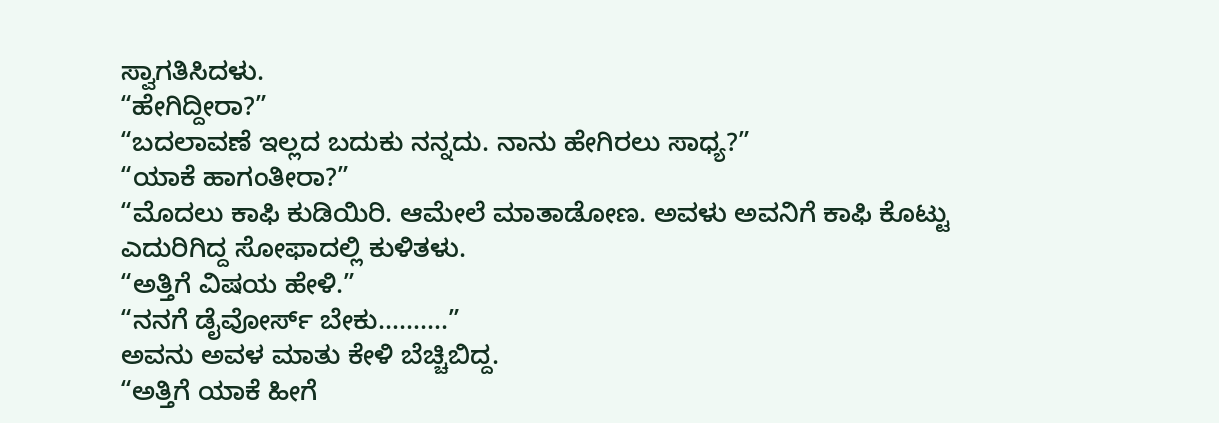ಸ್ವಾಗತಿಸಿದಳು.
“ಹೇಗಿದ್ದೀರಾ?”
“ಬದಲಾವಣೆ ಇಲ್ಲದ ಬದುಕು ನನ್ನದು. ನಾನು ಹೇಗಿರಲು ಸಾಧ್ಯ?”
“ಯಾಕೆ ಹಾಗಂತೀರಾ?”
“ಮೊದಲು ಕಾಫಿ ಕುಡಿಯಿರಿ. ಆಮೇಲೆ ಮಾತಾಡೋಣ. ಅವಳು ಅವನಿಗೆ ಕಾಫಿ ಕೊಟ್ಟು ಎದುರಿಗಿದ್ದ ಸೋಫಾದಲ್ಲಿ ಕುಳಿತಳು.
“ಅತ್ತಿಗೆ ವಿಷಯ ಹೇಳಿ.”
“ನನಗೆ ಡೈವೋರ್ಸ್ ಬೇಕು……….”
ಅವನು ಅವಳ ಮಾತು ಕೇಳಿ ಬೆಚ್ಚಿಬಿದ್ದ.
“ಅತ್ತಿಗೆ ಯಾಕೆ ಹೀಗೆ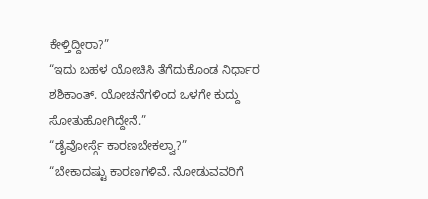ಕೇಳ್ತಿದ್ದೀರಾ?”
“ಇದು ಬಹಳ ಯೋಚಿಸಿ ತೆಗೆದುಕೊಂಡ ನಿರ್ಧಾರ ಶಶಿಕಾಂತ್. ಯೋಚನೆಗಳಿಂದ ಒಳಗೇ ಕುದ್ದು ಸೋತುಹೋಗಿದ್ದೇನೆ.”
“ಡೈವೋರ್ಸ್ಗೆ ಕಾರಣಬೇಕಲ್ವಾ?”
“ಬೇಕಾದಷ್ಟು ಕಾರಣಗಳಿವೆ. ನೋಡುವವರಿಗೆ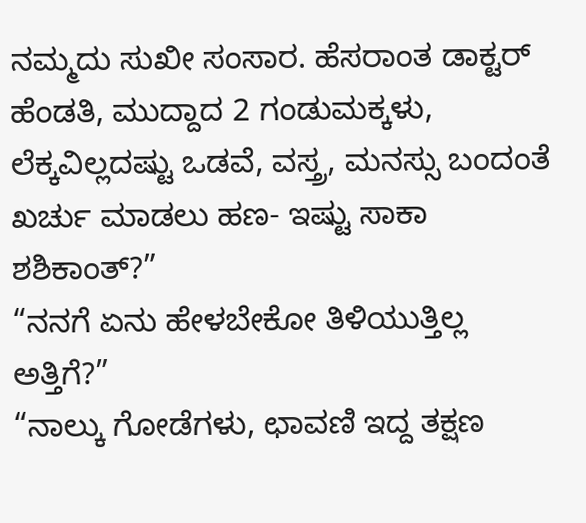ನಮ್ಮದು ಸುಖೀ ಸಂಸಾರ. ಹೆಸರಾಂತ ಡಾಕ್ಟರ್ ಹೆಂಡತಿ, ಮುದ್ದಾದ 2 ಗಂಡುಮಕ್ಕಳು, ಲೆಕ್ಕವಿಲ್ಲದಷ್ಟು ಒಡವೆ, ವಸ್ತ್ರ, ಮನಸ್ಸು ಬಂದಂತೆ ಖರ್ಚು ಮಾಡಲು ಹಣ- ಇಷ್ಟು ಸಾಕಾ ಶಶಿಕಾಂತ್?”
“ನನಗೆ ಏನು ಹೇಳಬೇಕೋ ತಿಳಿಯುತ್ತಿಲ್ಲ ಅತ್ತಿಗೆ?”
“ನಾಲ್ಕು ಗೋಡೆಗಳು, ಛಾವಣಿ ಇದ್ದ ತಕ್ಷಣ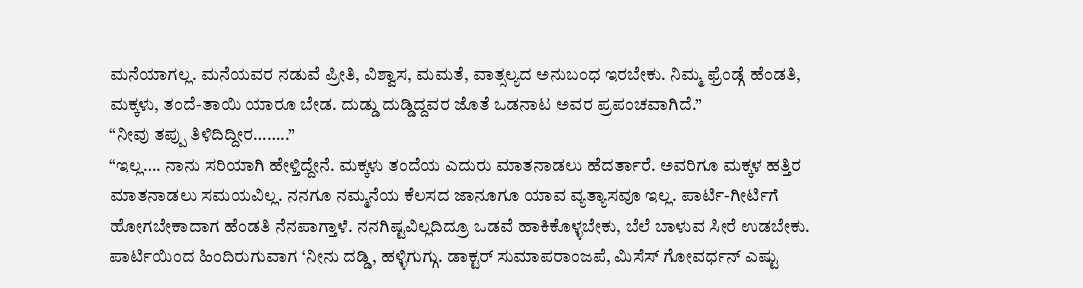ಮನೆಯಾಗಲ್ಲ. ಮನೆಯವರ ನಡುವೆ ಪ್ರೀತಿ, ವಿಶ್ವಾಸ, ಮಮತೆ, ವಾತ್ಸಲ್ಯದ ಅನುಬಂಧ ಇರಬೇಕು. ನಿಮ್ಮ ಫ್ರೆಂಡ್ಗೆ ಹೆಂಡತಿ, ಮಕ್ಕಳು, ತಂದೆ-ತಾಯಿ ಯಾರೂ ಬೇಡ. ದುಡ್ಡು ದುಡ್ಡಿದ್ದವರ ಜೊತೆ ಒಡನಾಟ ಅವರ ಪ್ರಪಂಚವಾಗಿದೆ.”
“ನೀವು ತಪ್ಪು ತಿಳಿದಿದ್ದೀರ……..”
“ಇಲ್ಲ…. ನಾನು ಸರಿಯಾಗಿ ಹೇಳ್ತಿದ್ದೇನೆ. ಮಕ್ಕಳು ತಂದೆಯ ಎದುರು ಮಾತನಾಡಲು ಹೆದರ್ತಾರೆ. ಅವರಿಗೂ ಮಕ್ಕಳ ಹತ್ತಿರ ಮಾತನಾಡಲು ಸಮಯವಿಲ್ಲ. ನನಗೂ ನಮ್ಮನೆಯ ಕೆಲಸದ ಜಾನೂಗೂ ಯಾವ ವ್ಯತ್ಯಾಸವೂ ಇಲ್ಲ. ಪಾರ್ಟಿ-ಗೀರ್ಟಿಗೆ ಹೋಗಬೇಕಾದಾಗ ಹೆಂಡತಿ ನೆನಪಾಗ್ತಾಳೆ. ನನಗಿಷ್ಟವಿಲ್ಲದಿದ್ರೂ ಒಡವೆ ಹಾಕಿಕೊಳ್ಳಬೇಕು, ಬೆಲೆ ಬಾಳುವ ಸೀರೆ ಉಡಬೇಕು.
ಪಾರ್ಟಿಯಿಂದ ಹಿಂದಿರುಗುವಾಗ ‘ನೀನು ದಡ್ಡಿ, ಹಳ್ಳಿಗುಗ್ಗು. ಡಾಕ್ಟರ್ ಸುಮಾಪರಾಂಜಪೆ, ಮಿಸೆಸ್ ಗೋವರ್ಧನ್ ಎಷ್ಟು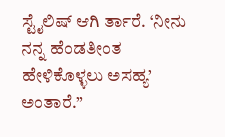ಸ್ಟೈಲಿಷ್ ಆಗಿ ರ್ತಾರೆ. ‘ನೀನು ನನ್ನ ಹೆಂಡತೀಂತ ಹೇಳಿಕೊಳ್ಳಲು ಅಸಹ್ಯ’ ಅಂತಾರೆ.”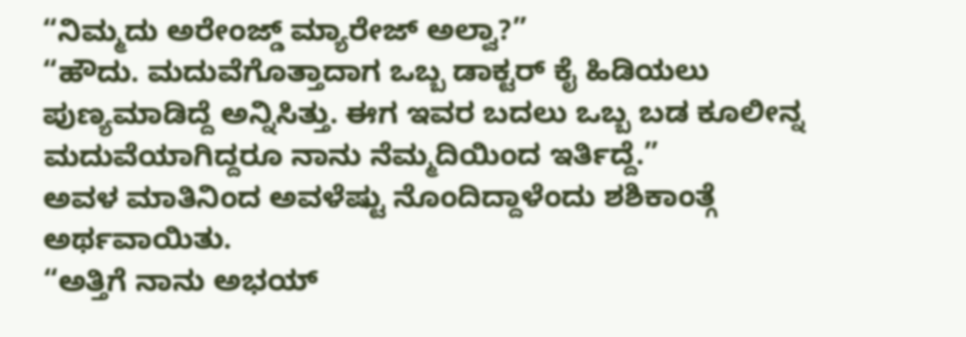“ನಿಮ್ಮದು ಅರೇಂಜ್ಡ್ ಮ್ಯಾರೇಜ್ ಅಲ್ವಾ?”
“ಹೌದು. ಮದುವೆಗೊತ್ತಾದಾಗ ಒಬ್ಬ ಡಾಕ್ಟರ್ ಕೈ ಹಿಡಿಯಲು ಪುಣ್ಯಮಾಡಿದ್ದೆ ಅನ್ನಿಸಿತ್ತು. ಈಗ ಇವರ ಬದಲು ಒಬ್ಬ ಬಡ ಕೂಲೀನ್ನ ಮದುವೆಯಾಗಿದ್ದರೂ ನಾನು ನೆಮ್ಮದಿಯಿಂದ ಇರ್ತಿದ್ದೆ.”
ಅವಳ ಮಾತಿನಿಂದ ಅವಳೆಷ್ಟು ನೊಂದಿದ್ದಾಳೆಂದು ಶಶಿಕಾಂತ್ಗೆ ಅರ್ಥವಾಯಿತು.
“ಅತ್ತಿಗೆ ನಾನು ಅಭಯ್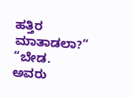ಹತ್ತಿರ ಮಾತಾಡಲಾ?”
“ಬೇಡ. ಅವರು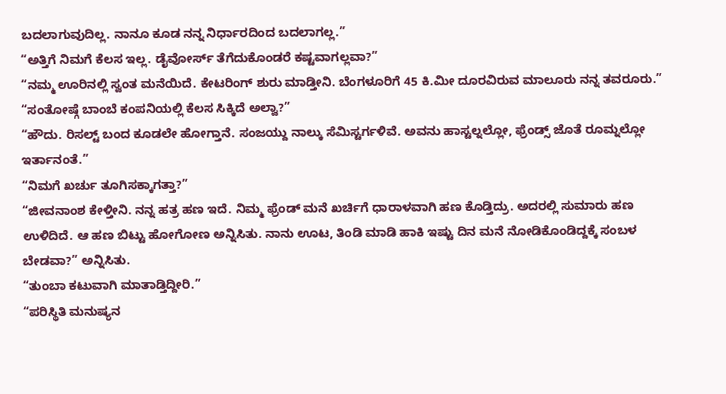ಬದಲಾಗುವುದಿಲ್ಲ. ನಾನೂ ಕೂಡ ನನ್ನ ನಿರ್ಧಾರದಿಂದ ಬದಲಾಗಲ್ಲ.”
“ಅತ್ತಿಗೆ ನಿಮಗೆ ಕೆಲಸ ಇಲ್ಲ. ಡೈವೋರ್ಸ್ ತೆಗೆದುಕೊಂಡರೆ ಕಷ್ಟವಾಗಲ್ಲವಾ?”
“ನಮ್ಮ ಊರಿನಲ್ಲಿ ಸ್ವಂತ ಮನೆಯಿದೆ. ಕೇಟರಿಂಗ್ ಶುರು ಮಾಡ್ತೀನಿ. ಬೆಂಗಳೂರಿಗೆ 45 ಕಿ.ಮೀ ದೂರವಿರುವ ಮಾಲೂರು ನನ್ನ ತವರೂರು.”
“ಸಂತೋಷ್ಗೆ ಬಾಂಬೆ ಕಂಪನಿಯಲ್ಲಿ ಕೆಲಸ ಸಿಕ್ಕಿದೆ ಅಲ್ವಾ?”
“ಹೌದು. ರಿಸಲ್ಟ್ ಬಂದ ಕೂಡಲೇ ಹೋಗ್ತಾನೆ. ಸಂಜಯ್ದು ನಾಲ್ಕು ಸೆಮಿಸ್ಟರ್ಗಳಿವೆ. ಅವನು ಹಾಸ್ಟಲ್ನಲ್ಲೋ, ಫ್ರೆಂಡ್ಸ್ ಜೊತೆ ರೂಮ್ನಲ್ಲೋ ಇರ್ತಾನಂತೆ.”
“ನಿಮಗೆ ಖರ್ಚು ತೂಗಿಸಕ್ಕಾಗತ್ತಾ?”
“ಜೀವನಾಂಶ ಕೇಳ್ತೀನಿ. ನನ್ನ ಹತ್ರ ಹಣ ಇದೆ. ನಿಮ್ಮ ಫ್ರೆಂಡ್ ಮನೆ ಖರ್ಚಿಗೆ ಧಾರಾಳವಾಗಿ ಹಣ ಕೊಡ್ತಿದ್ರು. ಅದರಲ್ಲಿ ಸುಮಾರು ಹಣ ಉಳಿದಿದೆ. ಆ ಹಣ ಬಿಟ್ಟು ಹೋಗೋಣ ಅನ್ನಿಸಿತು. ನಾನು ಊಟ, ತಿಂಡಿ ಮಾಡಿ ಹಾಕಿ ಇಷ್ಟು ದಿನ ಮನೆ ನೋಡಿಕೊಂಡಿದ್ದಕ್ಕೆ ಸಂಬಳ ಬೇಡವಾ?” ಅನ್ನಿಸಿತು.
“ತುಂಬಾ ಕಟುವಾಗಿ ಮಾತಾಡ್ತಿದ್ದೀರಿ.”
“ಪರಿಸ್ಥಿತಿ ಮನುಷ್ಯನ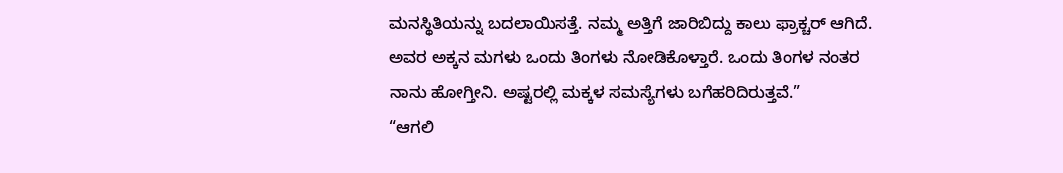ಮನಸ್ಥಿತಿಯನ್ನು ಬದಲಾಯಿಸತ್ತೆ. ನಮ್ಮ ಅತ್ತಿಗೆ ಜಾರಿಬಿದ್ದು ಕಾಲು ಫ್ರಾಕ್ಚರ್ ಆಗಿದೆ. ಅವರ ಅಕ್ಕನ ಮಗಳು ಒಂದು ತಿಂಗಳು ನೋಡಿಕೊಳ್ತಾರೆ. ಒಂದು ತಿಂಗಳ ನಂತರ ನಾನು ಹೋಗ್ತೀನಿ. ಅಷ್ಟರಲ್ಲಿ ಮಕ್ಕಳ ಸಮಸ್ಯೆಗಳು ಬಗೆಹರಿದಿರುತ್ತವೆ.”
“ಆಗಲಿ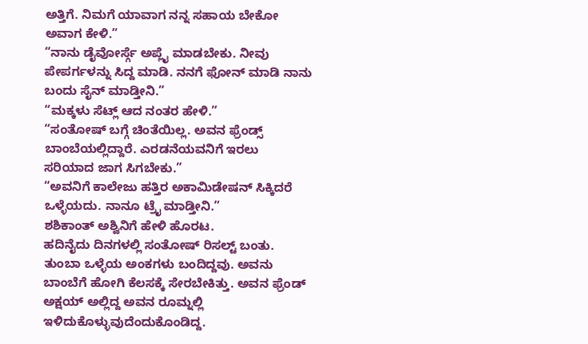ಅತ್ತಿಗೆ. ನಿಮಗೆ ಯಾವಾಗ ನನ್ನ ಸಹಾಯ ಬೇಕೋ ಅವಾಗ ಕೇಳಿ.”
“ನಾನು ಡೈವೋರ್ಸ್ಗೆ ಅಪ್ಲೈ ಮಾಡಬೇಕು. ನೀವು ಪೇಪರ್ಗಳನ್ನು ಸಿದ್ದ ಮಾಡಿ. ನನಗೆ ಫೋನ್ ಮಾಡಿ ನಾನು ಬಂದು ಸೈನ್ ಮಾಡ್ತೀನಿ.”
“ಮಕ್ಕಳು ಸೆಟ್ಲ್ ಆದ ನಂತರ ಹೇಳಿ.”
“ಸಂತೋಷ್ ಬಗ್ಗೆ ಚಿಂತೆಯಿಲ್ಲ. ಅವನ ಫ್ರೆಂಡ್ಸ್ ಬಾಂಬೆಯಲ್ಲಿದ್ದಾರೆ. ಎರಡನೆಯವನಿಗೆ ಇರಲು ಸರಿಯಾದ ಜಾಗ ಸಿಗಬೇಕು.”
“ಅವನಿಗೆ ಕಾಲೇಜು ಹತ್ತಿರ ಅಕಾಮಿಡೇಷನ್ ಸಿಕ್ಕಿದರೆ ಒಳ್ಳೆಯದು. ನಾನೂ ಟ್ರೈ ಮಾಡ್ತೀನಿ.”
ಶಶಿಕಾಂತ್ ಅಶ್ವಿನಿಗೆ ಹೇಳಿ ಹೊರಟ.
ಹದಿನೈದು ದಿನಗಳಲ್ಲಿ ಸಂತೋಷ್ ರಿಸಲ್ಟ್ ಬಂತು. ತುಂಬಾ ಒಳ್ಳೆಯ ಅಂಕಗಳು ಬಂದಿದ್ದವು. ಅವನು ಬಾಂಬೆಗೆ ಹೋಗಿ ಕೆಲಸಕ್ಕೆ ಸೇರಬೇಕಿತ್ತು. ಅವನ ಫ್ರೆಂಡ್ ಅಕ್ಷಯ್ ಅಲ್ಲಿದ್ದ ಅವನ ರೂಮ್ನಲ್ಲಿ ಇಳಿದುಕೊಳ್ಳುವುದೆಂದುಕೊಂಡಿದ್ದ.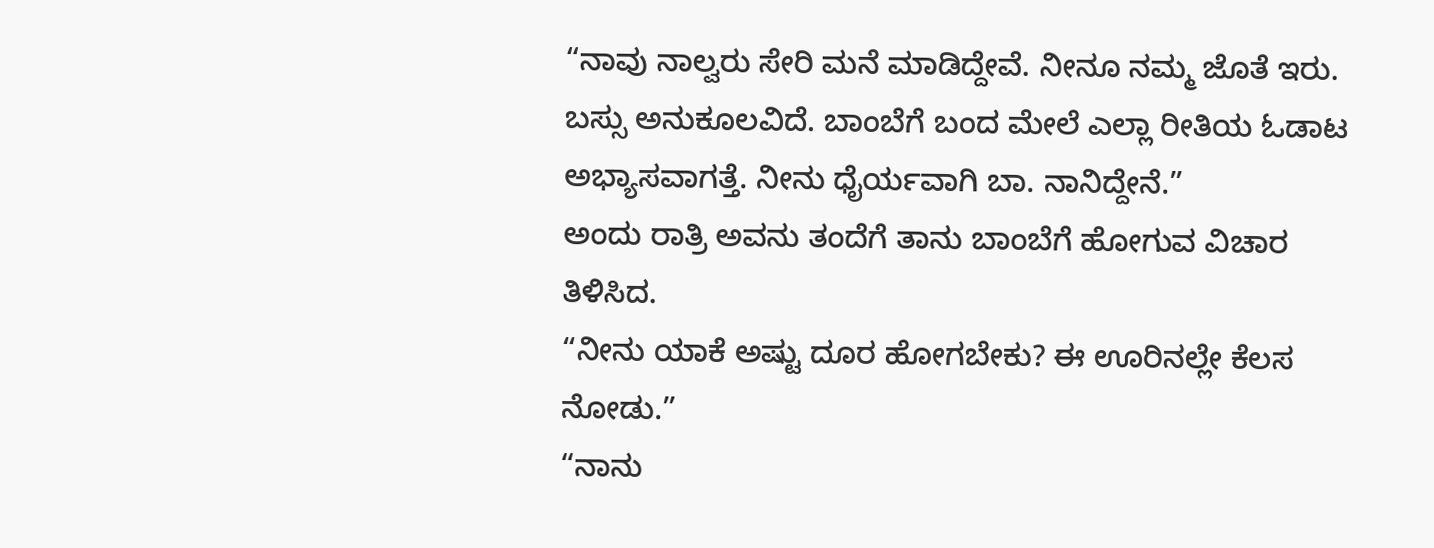“ನಾವು ನಾಲ್ವರು ಸೇರಿ ಮನೆ ಮಾಡಿದ್ದೇವೆ. ನೀನೂ ನಮ್ಮ ಜೊತೆ ಇರು. ಬಸ್ಸು ಅನುಕೂಲವಿದೆ. ಬಾಂಬೆಗೆ ಬಂದ ಮೇಲೆ ಎಲ್ಲಾ ರೀತಿಯ ಓಡಾಟ ಅಭ್ಯಾಸವಾಗತ್ತೆ. ನೀನು ಧೈರ್ಯವಾಗಿ ಬಾ. ನಾನಿದ್ದೇನೆ.”
ಅಂದು ರಾತ್ರಿ ಅವನು ತಂದೆಗೆ ತಾನು ಬಾಂಬೆಗೆ ಹೋಗುವ ವಿಚಾರ ತಿಳಿಸಿದ.
“ನೀನು ಯಾಕೆ ಅಷ್ಟು ದೂರ ಹೋಗಬೇಕು? ಈ ಊರಿನಲ್ಲೇ ಕೆಲಸ ನೋಡು.”
“ನಾನು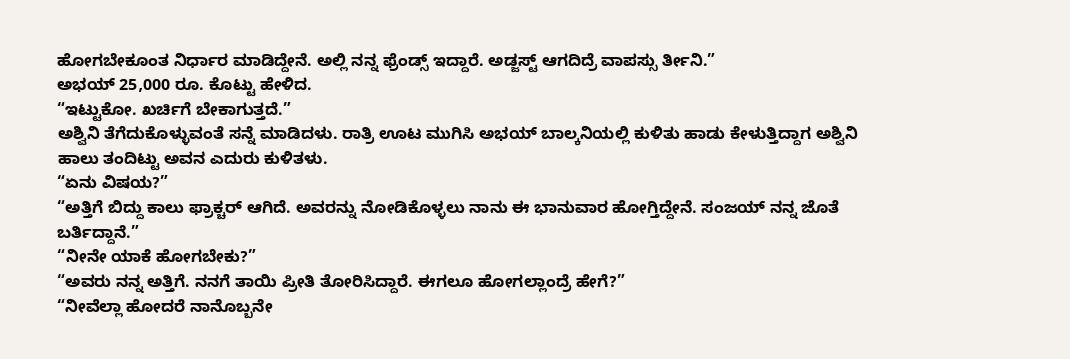ಹೋಗಬೇಕೂಂತ ನಿರ್ಧಾರ ಮಾಡಿದ್ದೇನೆ. ಅಲ್ಲಿ ನನ್ನ ಫ್ರೆಂಡ್ಸ್ ಇದ್ದಾರೆ. ಅಡ್ಜಸ್ಟ್ ಆಗದಿದ್ರೆ ವಾಪಸ್ಸು ರ್ತೀನಿ.”
ಅಭಯ್ 25,000 ರೂ. ಕೊಟ್ಟು ಹೇಳಿದ.
“ಇಟ್ಟುಕೋ. ಖರ್ಚಿಗೆ ಬೇಕಾಗುತ್ತದೆ.”
ಅಶ್ವಿನಿ ತೆಗೆದುಕೊಳ್ಳುವಂತೆ ಸನ್ನೆ ಮಾಡಿದಳು. ರಾತ್ರಿ ಊಟ ಮುಗಿಸಿ ಅಭಯ್ ಬಾಲ್ಕನಿಯಲ್ಲಿ ಕುಳಿತು ಹಾಡು ಕೇಳುತ್ತಿದ್ದಾಗ ಅಶ್ವಿನಿ ಹಾಲು ತಂದಿಟ್ಟು ಅವನ ಎದುರು ಕುಳಿತಳು.
“ಏನು ವಿಷಯ?”
“ಅತ್ತಿಗೆ ಬಿದ್ದು ಕಾಲು ಫ್ರಾಕ್ಚರ್ ಆಗಿದೆ. ಅವರನ್ನು ನೋಡಿಕೊಳ್ಳಲು ನಾನು ಈ ಭಾನುವಾರ ಹೋಗ್ತಿದ್ದೇನೆ. ಸಂಜಯ್ ನನ್ನ ಜೊತೆ ಬರ್ತಿದ್ದಾನೆ.”
“ನೀನೇ ಯಾಕೆ ಹೋಗಬೇಕು?”
“ಅವರು ನನ್ನ ಅತ್ತಿಗೆ. ನನಗೆ ತಾಯಿ ಪ್ರೀತಿ ತೋರಿಸಿದ್ದಾರೆ. ಈಗಲೂ ಹೋಗಲ್ಲಾಂದ್ರೆ ಹೇಗೆ?”
“ನೀವೆಲ್ಲಾ ಹೋದರೆ ನಾನೊಬ್ಬನೇ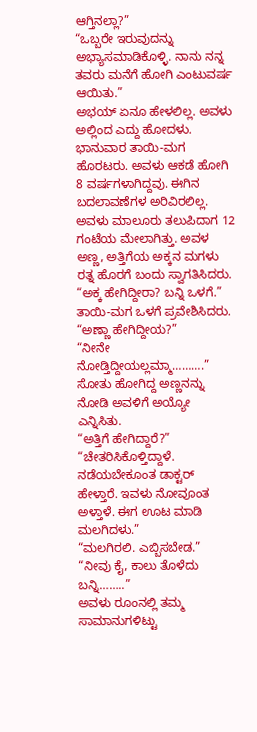ಆಗ್ತಿನಲ್ಲಾ?”
“ಒಬ್ಬರೇ ಇರುವುದನ್ನು ಅಭ್ಯಾಸಮಾಡಿಕೊಳ್ಳಿ. ನಾನು ನನ್ನ ತವರು ಮನೆಗೆ ಹೋಗಿ ಎಂಟುವರ್ಷ ಆಯಿತು.”
ಅಭಯ್ ಏನೂ ಹೇಳಲಿಲ್ಲ. ಅವಳು ಅಲ್ಲಿಂದ ಎದ್ದು ಹೋದಳು.
ಭಾನುವಾರ ತಾಯಿ-ಮಗ ಹೊರಟರು. ಅವಳು ಆಕಡೆ ಹೋಗಿ 8 ವರ್ಷಗಳಾಗಿದ್ದವು. ಈಗಿನ ಬದಲಾವಣೆಗಳ ಅರಿವಿರಲಿಲ್ಲ.
ಅವಳು ಮಾಲೂರು ತಲುಪಿದಾಗ 12 ಗಂಟೆಯ ಮೇಲಾಗಿತ್ತು. ಅವಳ ಅಣ್ಣ, ಅತ್ತಿಗೆಯ ಅಕ್ಕನ ಮಗಳು ರತ್ನ ಹೊರಗೆ ಬಂದು ಸ್ವಾಗತಿಸಿದರು.
“ಅಕ್ಕ ಹೇಗಿದ್ದೀರಾ? ಬನ್ನಿ ಒಳಗೆ.”
ತಾಯಿ-ಮಗ ಒಳಗೆ ಪ್ರವೇಶಿಸಿದರು.
“ಅಣ್ಣಾ ಹೇಗಿದ್ದೀಯ?”
“ನೀನೇ ನೋಡ್ತಿದ್ದೀಯಲ್ಲಮ್ಮಾ……….”
ಸೋತು ಹೋಗಿದ್ದ ಅಣ್ಣನನ್ನು ನೋಡಿ ಅವಳಿಗೆ ಅಯ್ಯೋ ಎನ್ನಿಸಿತು.
“ಅತ್ತಿಗೆ ಹೇಗಿದ್ದಾರೆ?”
“ಚೇತರಿಸಿಕೊಳ್ತಿದ್ದಾಳೆ. ನಡೆಯಬೇಕೂಂತ ಡಾಕ್ಟರ್ ಹೇಳ್ತಾರೆ. ಇವಳು ನೋವೂಂತ ಅಳ್ತಾಳೆ. ಈಗ ಊಟ ಮಾಡಿ ಮಲಗಿದಳು.”
“ಮಲಗಿರಲಿ. ಎಬ್ಬಿಸಬೇಡ.”
“ನೀವು ಕೈ, ಕಾಲು ತೊಳೆದು ಬನ್ನಿ……..”
ಅವಳು ರೂಂನಲ್ಲಿ ತಮ್ಮ ಸಾಮಾನುಗಳಿಟ್ಟು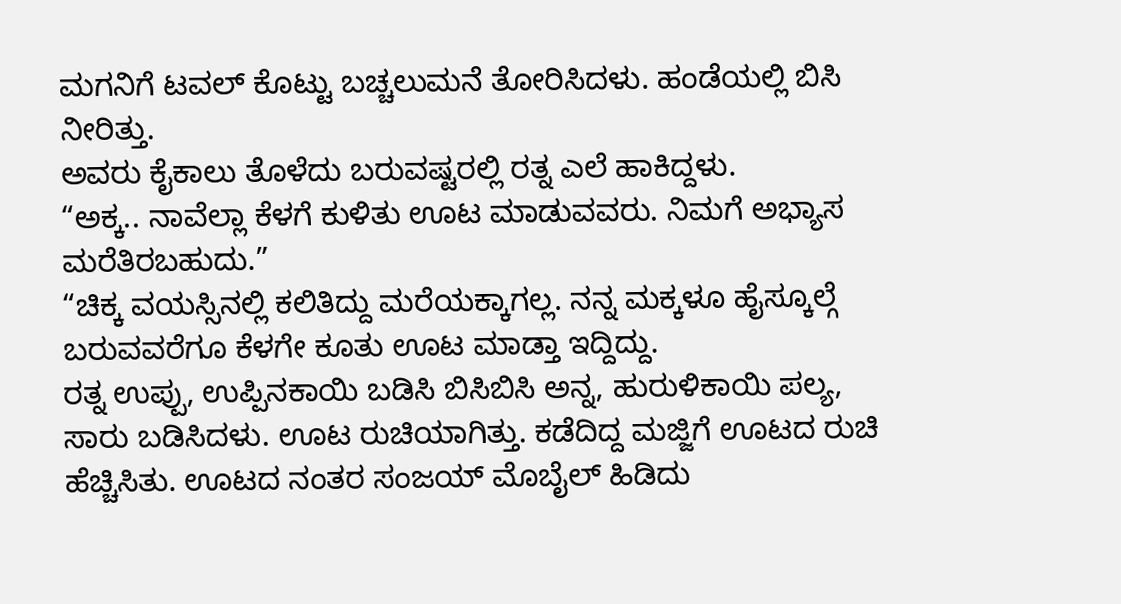ಮಗನಿಗೆ ಟವಲ್ ಕೊಟ್ಟು ಬಚ್ಚಲುಮನೆ ತೋರಿಸಿದಳು. ಹಂಡೆಯಲ್ಲಿ ಬಿಸಿ ನೀರಿತ್ತು.
ಅವರು ಕೈಕಾಲು ತೊಳೆದು ಬರುವಷ್ಟರಲ್ಲಿ ರತ್ನ ಎಲೆ ಹಾಕಿದ್ದಳು.
“ಅಕ್ಕ.. ನಾವೆಲ್ಲಾ ಕೆಳಗೆ ಕುಳಿತು ಊಟ ಮಾಡುವವರು. ನಿಮಗೆ ಅಭ್ಯಾಸ ಮರೆತಿರಬಹುದು.”
“ಚಿಕ್ಕ ವಯಸ್ಸಿನಲ್ಲಿ ಕಲಿತಿದ್ದು ಮರೆಯಕ್ಕಾಗಲ್ಲ. ನನ್ನ ಮಕ್ಕಳೂ ಹೈಸ್ಕೂಲ್ಗೆ ಬರುವವರೆಗೂ ಕೆಳಗೇ ಕೂತು ಊಟ ಮಾಡ್ತಾ ಇದ್ದಿದ್ದು.
ರತ್ನ ಉಪ್ಪು, ಉಪ್ಪಿನಕಾಯಿ ಬಡಿಸಿ ಬಿಸಿಬಿಸಿ ಅನ್ನ, ಹುರುಳಿಕಾಯಿ ಪಲ್ಯ, ಸಾರು ಬಡಿಸಿದಳು. ಊಟ ರುಚಿಯಾಗಿತ್ತು. ಕಡೆದಿದ್ದ ಮಜ್ಜಿಗೆ ಊಟದ ರುಚಿ ಹೆಚ್ಚಿಸಿತು. ಊಟದ ನಂತರ ಸಂಜಯ್ ಮೊಬೈಲ್ ಹಿಡಿದು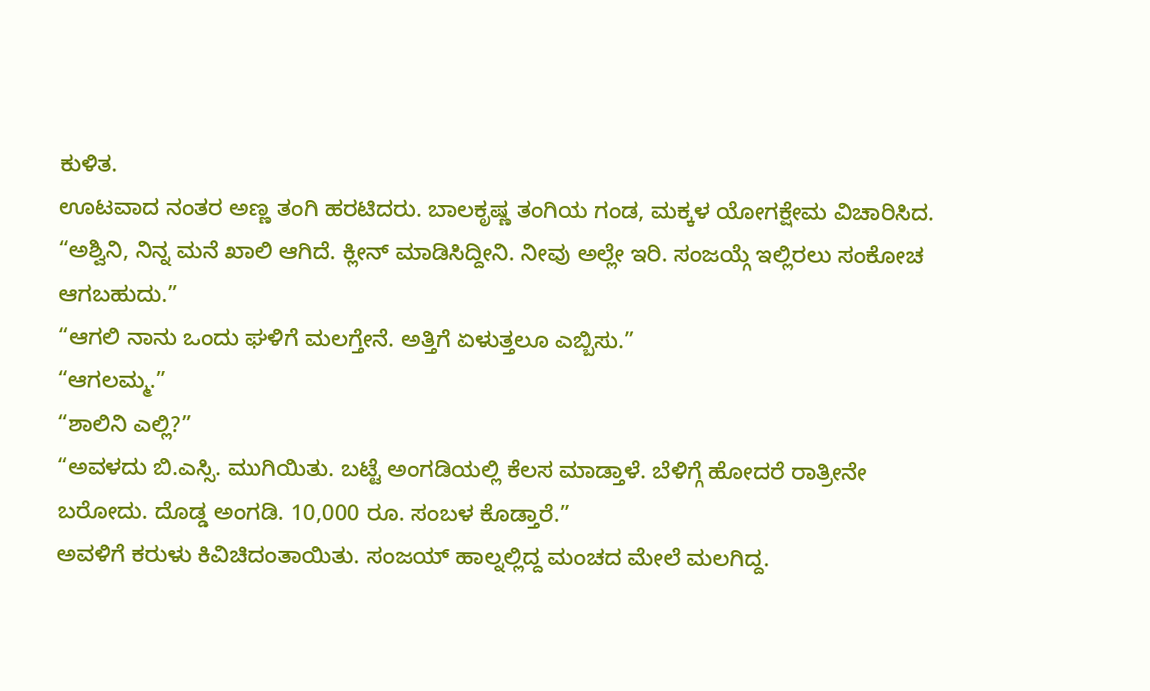ಕುಳಿತ.
ಊಟವಾದ ನಂತರ ಅಣ್ಣ ತಂಗಿ ಹರಟಿದರು. ಬಾಲಕೃಷ್ಣ ತಂಗಿಯ ಗಂಡ, ಮಕ್ಕಳ ಯೋಗಕ್ಷೇಮ ವಿಚಾರಿಸಿದ.
“ಅಶ್ವಿನಿ, ನಿನ್ನ ಮನೆ ಖಾಲಿ ಆಗಿದೆ. ಕ್ಲೀನ್ ಮಾಡಿಸಿದ್ದೀನಿ. ನೀವು ಅಲ್ಲೇ ಇರಿ. ಸಂಜಯ್ಗೆ ಇಲ್ಲಿರಲು ಸಂಕೋಚ ಆಗಬಹುದು.”
“ಆಗಲಿ ನಾನು ಒಂದು ಘಳಿಗೆ ಮಲಗ್ತೇನೆ. ಅತ್ತಿಗೆ ಏಳುತ್ತಲೂ ಎಬ್ಬಿಸು.”
“ಆಗಲಮ್ಮ.”
“ಶಾಲಿನಿ ಎಲ್ಲಿ?”
“ಅವಳದು ಬಿ.ಎಸ್ಸಿ. ಮುಗಿಯಿತು. ಬಟ್ಟೆ ಅಂಗಡಿಯಲ್ಲಿ ಕೆಲಸ ಮಾಡ್ತಾಳೆ. ಬೆಳಿಗ್ಗೆ ಹೋದರೆ ರಾತ್ರೀನೇ ಬರೋದು. ದೊಡ್ಡ ಅಂಗಡಿ. 10,000 ರೂ. ಸಂಬಳ ಕೊಡ್ತಾರೆ.”
ಅವಳಿಗೆ ಕರುಳು ಕಿವಿಚಿದಂತಾಯಿತು. ಸಂಜಯ್ ಹಾಲ್ನಲ್ಲಿದ್ದ ಮಂಚದ ಮೇಲೆ ಮಲಗಿದ್ದ.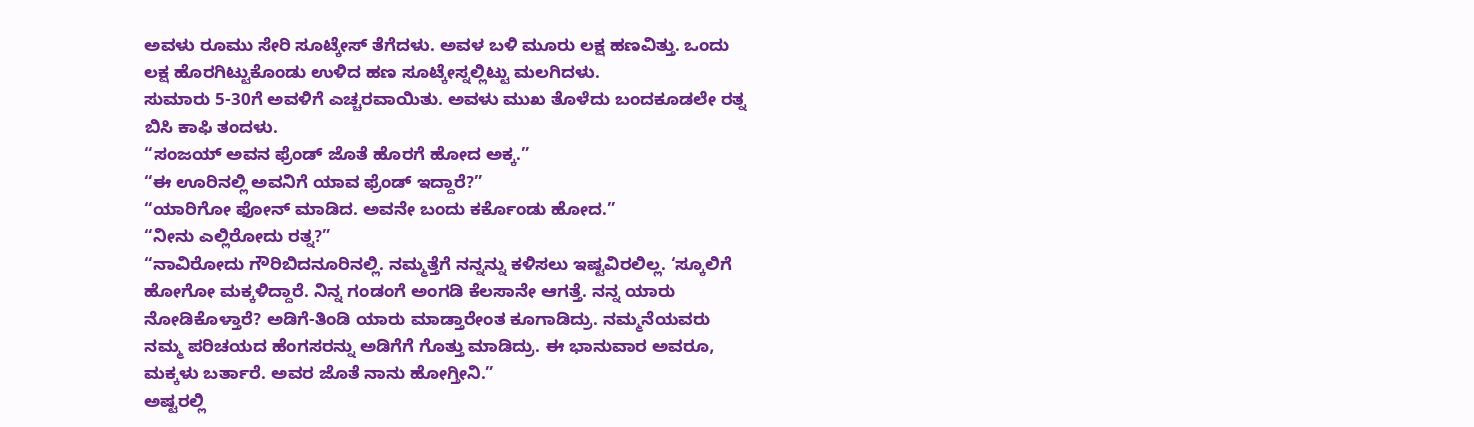ಅವಳು ರೂಮು ಸೇರಿ ಸೂಟ್ಕೇಸ್ ತೆಗೆದಳು. ಅವಳ ಬಳಿ ಮೂರು ಲಕ್ಷ ಹಣವಿತ್ತು. ಒಂದು ಲಕ್ಷ ಹೊರಗಿಟ್ಟುಕೊಂಡು ಉಳಿದ ಹಣ ಸೂಟ್ಕೇಸ್ನಲ್ಲಿಟ್ಟು ಮಲಗಿದಳು.
ಸುಮಾರು 5-30ಗೆ ಅವಳಿಗೆ ಎಚ್ಚರವಾಯಿತು. ಅವಳು ಮುಖ ತೊಳೆದು ಬಂದಕೂಡಲೇ ರತ್ನ ಬಿಸಿ ಕಾಫಿ ತಂದಳು.
“ಸಂಜಯ್ ಅವನ ಫ್ರೆಂಡ್ ಜೊತೆ ಹೊರಗೆ ಹೋದ ಅಕ್ಕ.”
“ಈ ಊರಿನಲ್ಲಿ ಅವನಿಗೆ ಯಾವ ಫ್ರೆಂಡ್ ಇದ್ದಾರೆ?”
“ಯಾರಿಗೋ ಫೋನ್ ಮಾಡಿದ. ಅವನೇ ಬಂದು ಕರ್ಕೊಂಡು ಹೋದ.”
“ನೀನು ಎಲ್ಲಿರೋದು ರತ್ನ?”
“ನಾವಿರೋದು ಗೌರಿಬಿದನೂರಿನಲ್ಲಿ. ನಮ್ಮತ್ತೆಗೆ ನನ್ನನ್ನು ಕಳಿಸಲು ಇಷ್ಟವಿರಲಿಲ್ಲ. ‘ಸ್ಕೂಲಿಗೆ ಹೋಗೋ ಮಕ್ಕಳಿದ್ದಾರೆ. ನಿನ್ನ ಗಂಡಂಗೆ ಅಂಗಡಿ ಕೆಲಸಾನೇ ಆಗತ್ತೆ. ನನ್ನ ಯಾರು ನೋಡಿಕೊಳ್ತಾರೆ? ಅಡಿಗೆ-ತಿಂಡಿ ಯಾರು ಮಾಡ್ತಾರೇಂತ ಕೂಗಾಡಿದ್ರು. ನಮ್ಮನೆಯವರು ನಮ್ಮ ಪರಿಚಯದ ಹೆಂಗಸರನ್ನು ಅಡಿಗೆಗೆ ಗೊತ್ತು ಮಾಡಿದ್ರು. ಈ ಭಾನುವಾರ ಅವರೂ, ಮಕ್ಕಳು ಬರ್ತಾರೆ. ಅವರ ಜೊತೆ ನಾನು ಹೋಗ್ತೀನಿ.”
ಅಷ್ಟರಲ್ಲಿ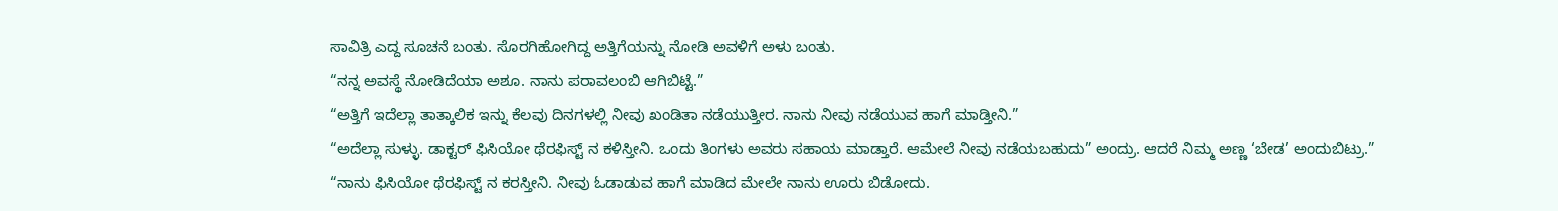ಸಾವಿತ್ರಿ ಎದ್ದ ಸೂಚನೆ ಬಂತು. ಸೊರಗಿಹೋಗಿದ್ದ ಅತ್ತಿಗೆಯನ್ನು ನೋಡಿ ಅವಳಿಗೆ ಅಳು ಬಂತು.
“ನನ್ನ ಅವಸ್ಥೆ ನೋಡಿದೆಯಾ ಅಶೂ. ನಾನು ಪರಾವಲಂಬಿ ಆಗಿಬಿಟ್ಟೆ.”
“ಅತ್ತಿಗೆ ಇದೆಲ್ಲಾ ತಾತ್ಕಾಲಿಕ ಇನ್ನು ಕೆಲವು ದಿನಗಳಲ್ಲಿ ನೀವು ಖಂಡಿತಾ ನಡೆಯುತ್ತೀರ. ನಾನು ನೀವು ನಡೆಯುವ ಹಾಗೆ ಮಾಡ್ತೀನಿ.”
“ಅದೆಲ್ಲಾ ಸುಳ್ಳು. ಡಾಕ್ಟರ್ ಫಿಸಿಯೋ ಥೆರಫಿಸ್ಟ್ ನ ಕಳಿಸ್ತೀನಿ. ಒಂದು ತಿಂಗಳು ಅವರು ಸಹಾಯ ಮಾಡ್ತಾರೆ. ಆಮೇಲೆ ನೀವು ನಡೆಯಬಹುದು” ಅಂದ್ರು. ಆದರೆ ನಿಮ್ಮ ಅಣ್ಣ ‘ಬೇಡ’ ಅಂದುಬಿಟ್ರು.”
“ನಾನು ಫಿಸಿಯೋ ಥೆರಫಿಸ್ಟ್ ನ ಕರಸ್ತೀನಿ. ನೀವು ಓಡಾಡುವ ಹಾಗೆ ಮಾಡಿದ ಮೇಲೇ ನಾನು ಊರು ಬಿಡೋದು.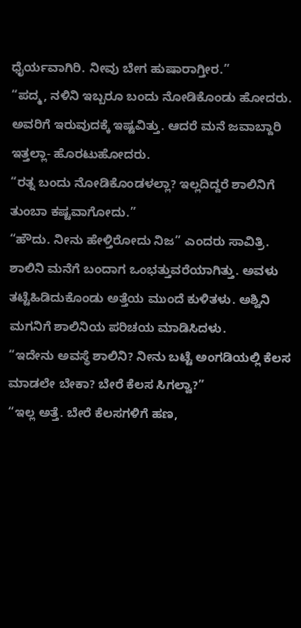ಧೈರ್ಯವಾಗಿರಿ. ನೀವು ಬೇಗ ಹುಷಾರಾಗ್ತೀರ.”
“ಪದ್ಮ, ನಳಿನಿ ಇಬ್ಬರೂ ಬಂದು ನೋಡಿಕೊಂಡು ಹೋದರು. ಅವರಿಗೆ ಇರುವುದಕ್ಕೆ ಇಷ್ಟವಿತ್ತು. ಆದರೆ ಮನೆ ಜವಾಬ್ದಾರಿ ಇತ್ತಲ್ಲಾ- ಹೊರಟುಹೋದರು.
“ರತ್ನ ಬಂದು ನೋಡಿಕೊಂಡಳಲ್ಲಾ? ಇಲ್ಲದಿದ್ದರೆ ಶಾಲಿನಿಗೆ ತುಂಬಾ ಕಷ್ಟವಾಗೋದು.”
“ಹೌದು. ನೀನು ಹೇಳ್ತಿರೋದು ನಿಜ” ಎಂದರು ಸಾವಿತ್ರಿ.
ಶಾಲಿನಿ ಮನೆಗೆ ಬಂದಾಗ ಒಂಭತ್ತುವರೆಯಾಗಿತ್ತು. ಅವಳು ತಟ್ಟೆಹಿಡಿದುಕೊಂಡು ಅತ್ತೆಯ ಮುಂದೆ ಕುಳಿತಳು. ಅಶ್ವಿನಿ ಮಗನಿಗೆ ಶಾಲಿನಿಯ ಪರಿಚಯ ಮಾಡಿಸಿದಳು.
“ಇದೇನು ಅವಸ್ಥೆ ಶಾಲಿನಿ? ನೀನು ಬಟ್ಟೆ ಅಂಗಡಿಯಲ್ಲಿ ಕೆಲಸ ಮಾಡಲೇ ಬೇಕಾ? ಬೇರೆ ಕೆಲಸ ಸಿಗಲ್ವಾ?”
“ಇಲ್ಲ ಅತ್ತೆ. ಬೇರೆ ಕೆಲಸಗಳಿಗೆ ಹಣ,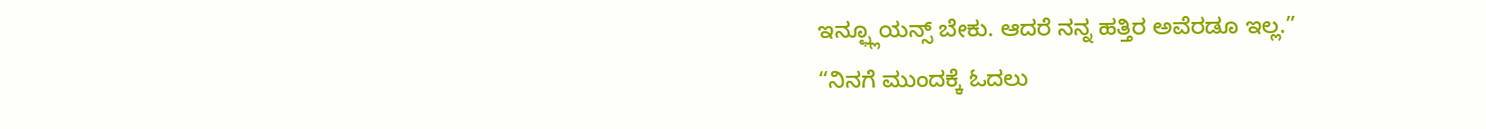ಇನ್ಫ್ಲೂಯನ್ಸ್ ಬೇಕು. ಆದರೆ ನನ್ನ ಹತ್ತಿರ ಅವೆರಡೂ ಇಲ್ಲ.”
“ನಿನಗೆ ಮುಂದಕ್ಕೆ ಓದಲು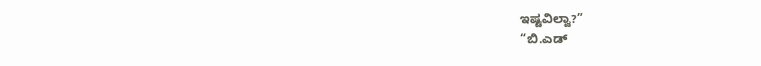ಇಷ್ಟವಿಲ್ವಾ?”
“ಬಿ.ಎಡ್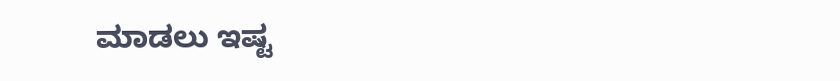ಮಾಡಲು ಇಷ್ಟ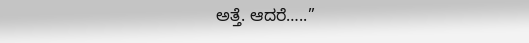ಅತ್ತೆ. ಆದರೆ…..”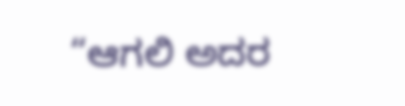“ಆಗಲಿ ಅದರ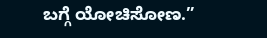ಬಗ್ಗೆ ಯೋಚಿಸೋಣ.”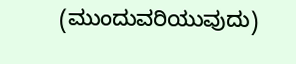(ಮುಂದುವರಿಯುವುದು)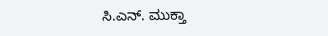ಸಿ.ಎನ್. ಮುಕ್ತಾ